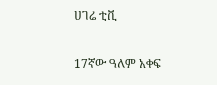ሀገሬ ቲቪ

17ኛው ዓለም አቀፍ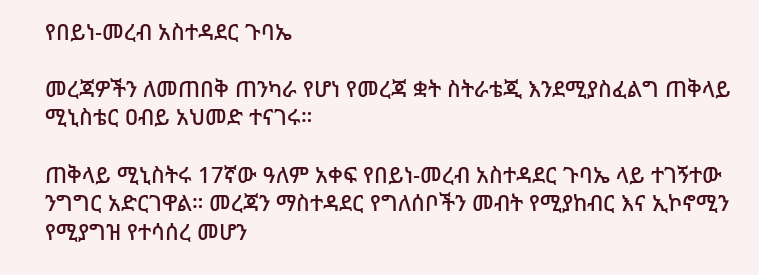የበይነ-መረብ አስተዳደር ጉባኤ

መረጃዎችን ለመጠበቅ ጠንካራ የሆነ የመረጃ ቋት ስትራቴጂ እንደሚያስፈልግ ጠቅላይ ሚኒስቴር ዐብይ አህመድ ተናገሩ።

ጠቅላይ ሚኒስትሩ 17ኛው ዓለም አቀፍ የበይነ-መረብ አስተዳደር ጉባኤ ላይ ተገኝተው ንግግር አድርገዋል። መረጃን ማስተዳደር የግለሰቦችን መብት የሚያከብር እና ኢኮኖሚን የሚያግዝ የተሳሰረ መሆን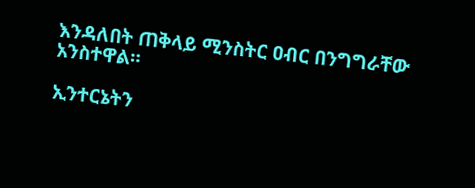እንዳለበት ጠቅላይ ሚንስትር ዐብር በንግግራቸው አንስተዋል።

ኢንተርኔትን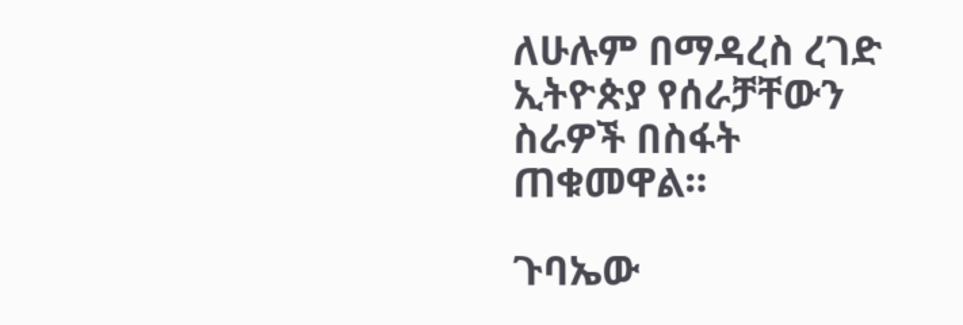ለሁሉም በማዳረስ ረገድ ኢትዮጵያ የሰራቻቸውን ስራዎች በስፋት ጠቁመዋል።

ጉባኤው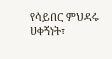የሳይበር ምህዳሩ ሀቀኝነት፣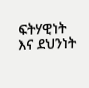ፍትሃዊነት እና ደህንነት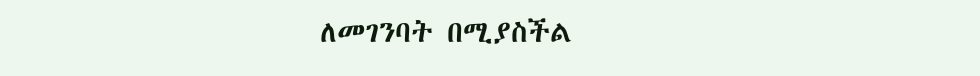ለመገንባት በሚያስችል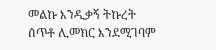መልኩ እንዲቃኝ ትኩረት ሰጥቶ ሊመክር እንደሚገባም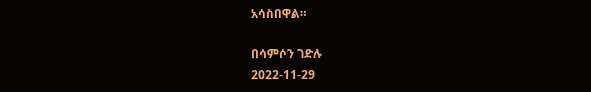አሳስበዋል።

በሳምሶን ገድሉ
2022-11-29